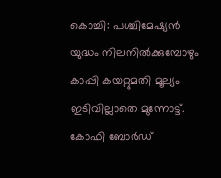കൊച്ചി: പശ്ചിമേഷ്യൻ യുദ്ധം നിലനിൽക്കുമ്പോഴും കാപ്പി കയറ്റുമതി മൂല്യം ഇടിവില്ലാതെ മുന്നോട്ട്. കോഫി ബോർഡ്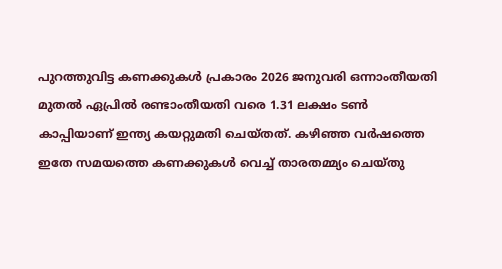പുറത്തുവിട്ട കണക്കുകൾ പ്രകാരം 2026 ജനുവരി ഒന്നാംതീയതി മുതൽ ഏപ്രിൽ രണ്ടാംതീയതി വരെ 1.31 ലക്ഷം ടൺ കാപ്പിയാണ് ഇന്ത്യ കയറ്റുമതി ചെയ്തത്. കഴിഞ്ഞ വർഷത്തെ ഇതേ സമയത്തെ കണക്കുകൾ വെച്ച് താരതമ്മ്യം ചെയ്തു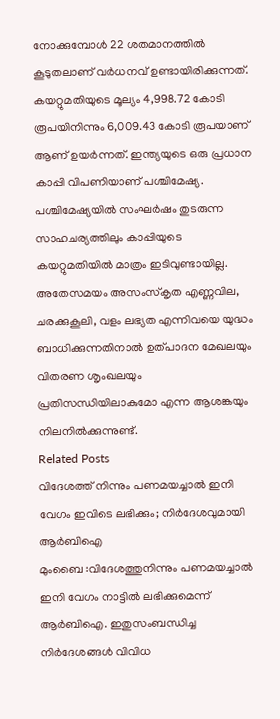നോക്കുമ്പോൾ 22 ശതമാനത്തിൽ കൂടുതലാണ് വർധനവ് ഉണ്ടായിരിക്കുന്നത്. കയറ്റുമതിയുടെ മൂല്യം 4,998.72 കോടി രൂപയിനിന്നും 6,009.43 കോടി രൂപയാണ് ആണ് ഉയർന്നത്. ഇന്ത്യയുടെ ഒരു പ്രധാന കാപ്പി വിപണിയാണ് പശ്ചിമേഷ്യ. പശ്ചിമേഷ്യയിൽ സംഘർഷം തുടരുന്ന സാഹചര്യത്തിലും കാപ്പിയുടെ കയറ്റുമതിയിൽ മാത്രം ഇടിവുണ്ടായില്ല. അതേസമയം അസംസ്കൃത എണ്ണവില, ചരക്കുകൂലി, വളം ലഭ്യത എന്നിവയെ യുദ്ധം ബാധിക്കുന്നതിനാൽ ഉത്പാദന മേഖലയും വിതരണ ശൃംഖലയും പ്രതിസന്ധിയിലാകുമോ എന്ന ആശങ്കയും നിലനിൽക്കുന്നുണ്ട്.
Related Posts
വിദേശത്ത് നിന്നും പണമയച്ചാൽ ഇനി വേഗം ഇവിടെ ലഭിക്കും; നിർദേശവുമായി ആർബിഐ
മുംബൈ :വിദേശത്തുനിന്നും പണമയച്ചാൽ ഇനി വേഗം നാട്ടിൽ ലഭിക്കുമെന്ന് ആർബിഐ. ഇതുസംബന്ധിച്ച നിർദേശങ്ങൾ വിവിധ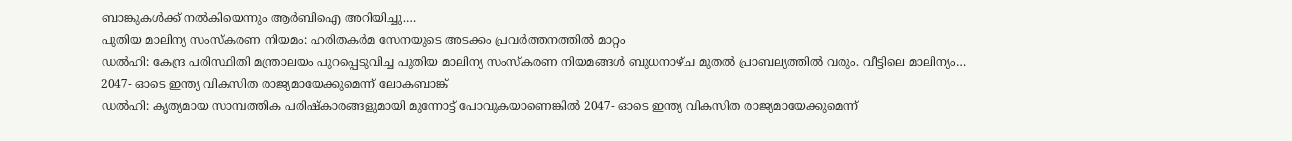ബാങ്കുകൾക്ക് നൽകിയെന്നും ആർബിഐ അറിയിച്ചു.…
പുതിയ മാലിന്യ സംസ്കരണ നിയമം: ഹരിതകർമ സേനയുടെ അടക്കം പ്രവർത്തനത്തിൽ മാറ്റം
ഡൽഹി: കേന്ദ്ര പരിസ്ഥിതി മന്ത്രാലയം പുറപ്പെടുവിച്ച പുതിയ മാലിന്യ സംസ്കരണ നിയമങ്ങൾ ബുധനാഴ്ച മുതൽ പ്രാബല്യത്തിൽ വരും. വീട്ടിലെ മാലിന്യം…
2047- ഓടെ ഇന്ത്യ വികസിത രാജ്യമായേക്കുമെന്ന് ലോകബാങ്ക്
ഡൽഹി: കൃത്യമായ സാമ്പത്തിക പരിഷ്കാരങ്ങളുമായി മുന്നോട്ട് പോവുകയാണെങ്കിൽ 2047- ഓടെ ഇന്ത്യ വികസിത രാജ്യമായേക്കുമെന്ന്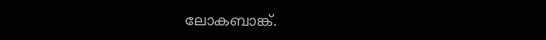ലോകബാങ്ക്.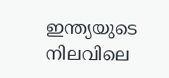ഇന്ത്യയുടെ നിലവിലെ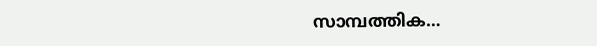സാമ്പത്തിക…